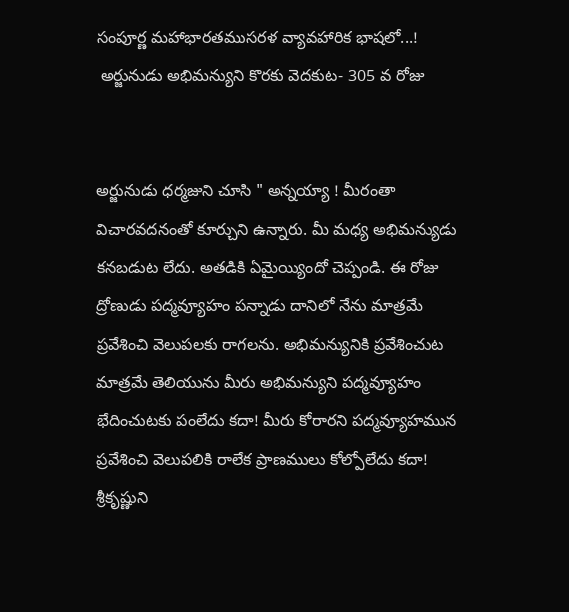సంపూర్ణ మహాభారతముసరళ వ్యావహారిక భాషలో...!
 అర్జునుడు అభిమన్యుని కొరకు వెదకుట- 305 వ రోజు


అర్జునుడు ధర్మజుని చూసి " అన్నయ్యా ! మీరంతా విచారవదనంతో కూర్చుని ఉన్నారు. మీ మధ్య అభిమన్యుడు కనబడుట లేదు. అతడికి ఏమైయ్యిందో చెప్పండి. ఈ రోజు ద్రోణుడు పద్మవ్యూహం పన్నాడు దానిలో నేను మాత్రమే ప్రవేశించి వెలుపలకు రాగలను. అభిమన్యునికి ప్రవేశించుట మాత్రమే తెలియును మీరు అభిమన్యుని పద్మవ్యూహం భేదించుటకు పంలేదు కదా! మీరు కోరారని పద్మవ్యూహమున ప్రవేశించి వెలుపలికి రాలేక ప్రాణములు కోల్పోలేదు కదా! శ్రీకృష్ణుని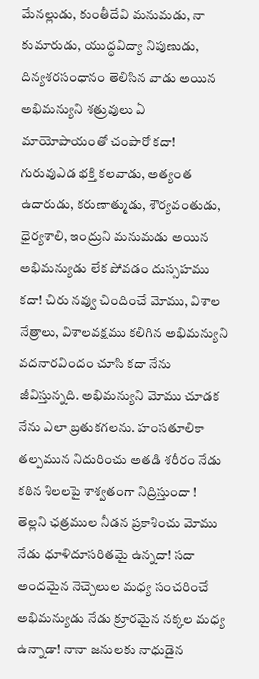మేనల్లుడు, కుంతీదేవి మనుమడు, నా కుమారుడు, యుద్ధవిద్యా నిపుణుడు, దిన్యశరసంధానం తెలిసిన వాడు అయిన అభిమన్యుని శత్రువులు ఏ మాయోపాయంతో చంపారో కదా! గురువుఎడ భక్తి కలవాడు, అత్యంత ఉదారుడు, కరుణాత్ముడు, శౌర్యవంతుడు, ధైర్యశాలి, ఇంద్రుని మనుమడు అయిన అభిమన్యుడు లేక పోవడం దుస్సహము కదా! చిరు నవ్వు చిందించే మోము, విశాల నేత్రాలు, విశాలవక్షము కలిగిన అభిమన్యుని వదనారవిందం చూసి కదా నేను జీవిస్తున్నది. అభిమన్యుని మోము చూడక నేను ఎలా బ్రతుకగలను. హంసతూలికా తల్పమున నిదురించు అతడి శరీరం నేడు కఠిన శిలలపై శాశ్వతంగా నిద్రిస్తుందా ! తెల్లని ఛత్రముల నీడన ప్రకాశించు మోము నేడు ధూళిదూసరితమై ఉన్నదా! సదా అందమైన నెచ్చెలుల మధ్య సంచరించే అభిమన్యుడు నేడు క్రూరమైన నక్కల మధ్య ఉన్నాడా! నానా జనులకు నాధుడైన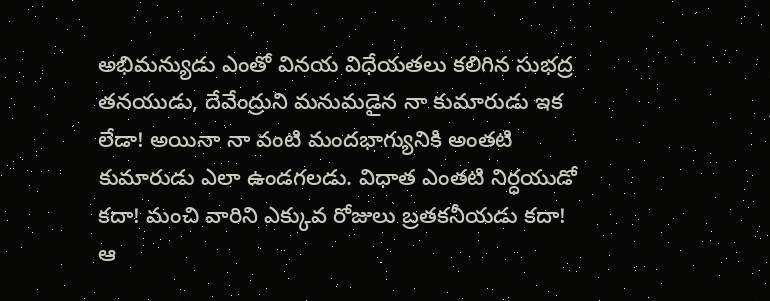అభిమన్యుడు ఎంతో వినయ విధేయతలు కలిగిన సుభద్ర తనయుడు, దేవేంద్రుని మనుమడైన నా కుమారుడు ఇక లేడా! అయినా నా వంటి మందభాగ్యునికి అంతటి కుమారుడు ఎలా ఉండగలడు. విధాత ఎంతటి నిర్ధయుడో కదా! మంచి వారిని ఎక్కువ రోజులు బ్రతకనీయడు కదా! ఆ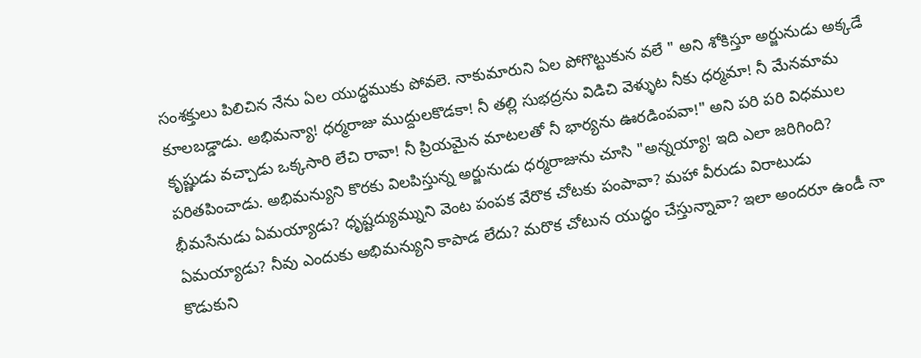సంశక్తులు పిలిచిన నేను ఏల యుద్ధముకు పోవలె. నాకుమారుని ఏల పోగొట్టుకున వలే " అని శోకిస్తూ అర్జునుడు అక్కడే కూలబడ్డాడు. అభిమన్యా! ధర్మరాజు ముద్దులకొడకా! నీ తల్లి సుభద్రను విడిచి వెళ్ళుట నీకు ధర్మమా! నీ మేనమామ కృష్ణుడు వచ్చాడు ఒక్కసారి లేచి రావా! నీ ప్రియమైన మాటలతో నీ భార్యను ఊరడింపవా!" అని పరి పరి విధముల పరితపించాడు. అభిమన్యుని కొరకు విలపిస్తున్న అర్జునుడు ధర్మరాజును చూసి "అన్నయ్యా! ఇది ఎలా జరిగింది? భీమసేనుడు ఏమయ్యాడు? ధృష్టద్యుమ్నుని వెంట పంపక వేరొక చోటకు పంపావా? మహా వీరుడు విరాటుడు ఏమయ్యాడు? నీవు ఎందుకు అభిమన్యుని కాపాడ లేదు? మరొక చోటున యుద్ధం చేస్తున్నావా? ఇలా అందరూ ఉండీ నా కొడుకుని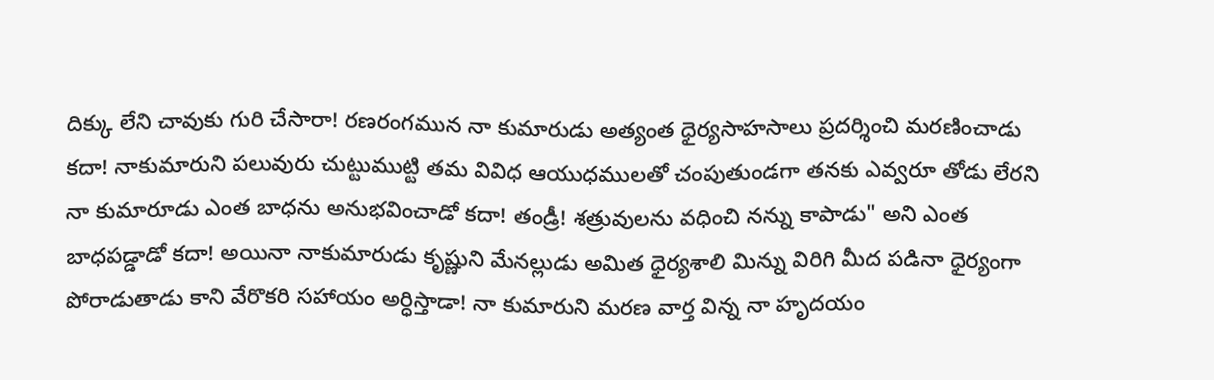దిక్కు లేని చావుకు గురి చేసారా! రణరంగమున నా కుమారుడు అత్యంత ధైర్యసాహసాలు ప్రదర్శించి మరణించాడు కదా! నాకుమారుని పలువురు చుట్టుముట్టి తమ వివిధ ఆయుధములతో చంపుతుండగా తనకు ఎవ్వరూ తోడు లేరని నా కుమారూడు ఎంత బాధను అనుభవించాడో కదా! తండ్రీ! శత్రువులను వధించి నన్ను కాపాడు" అని ఎంత బాధపడ్డాడో కదా! అయినా నాకుమారుడు కృష్ణుని మేనల్లుడు అమిత ధైర్యశాలి మిన్ను విరిగి మీద పడినా ధైర్యంగా పోరాడుతాడు కాని వేరొకరి సహాయం అర్ధిస్తాడా! నా కుమారుని మరణ వార్త విన్న నా హృదయం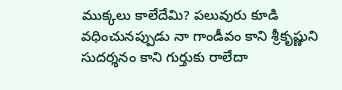ముక్కలు కాలేదేమి? పలువురు కూడి వధించునప్పుడు నా గాండీవం కాని శ్రీకృష్ణుని సుదర్శనం కాని గుర్తుకు రాలేదా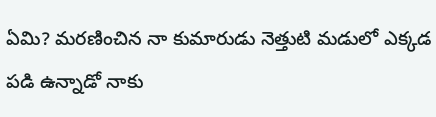ఏమి? మరణించిన నా కుమారుడు నెత్తుటి మడులో ఎక్కడ పడి ఉన్నాడో నాకు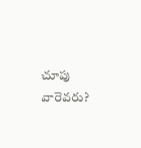చూపు వారెవరు?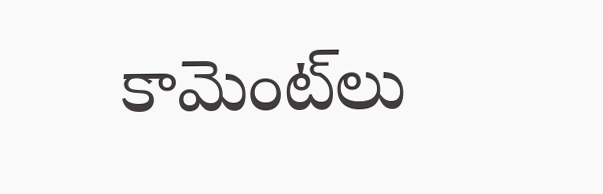కామెంట్‌లు